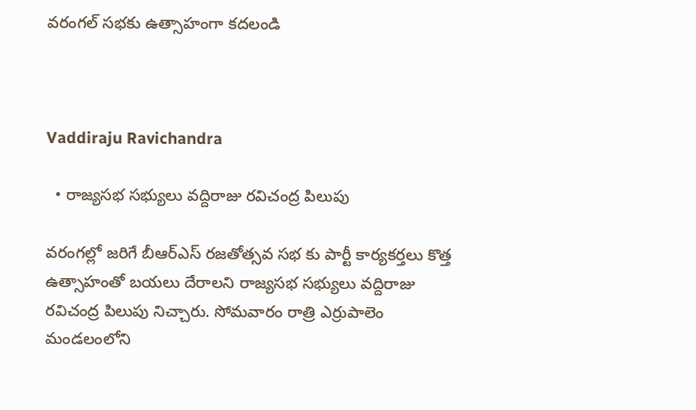వరంగల్ సభకు ఉత్సాహంగా కదలండి



Vaddiraju Ravichandra

  • రాజ్యసభ సభ్యులు వద్దిరాజు రవిచంద్ర పిలుపు

వరంగల్లో జరిగే బీఆర్ఎస్ రజతోత్సవ సభ కు పార్టీ కార్యకర్తలు కొత్త ఉత్సాహంతో బయలు దేరాలని రాజ్యసభ సభ్యులు వద్దిరాజు రవిచంద్ర పిలుపు నిచ్చారు. సోమవారం రాత్రి ఎర్రుపాలెం మండలంలోని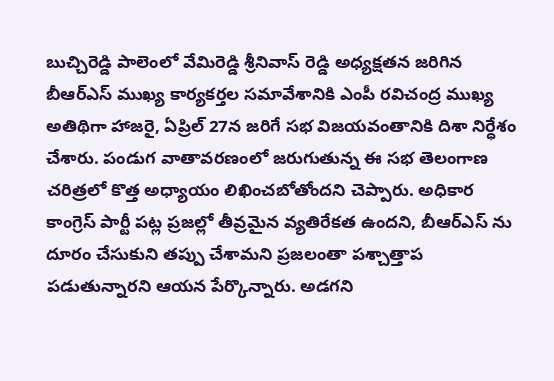బుచ్చిరెడ్డి పాలెంలో వేమిరెడ్డి శ్రీనివాస్ రెడ్డి అధ్యక్షతన జరిగిన బీఆర్ఎస్ ముఖ్య కార్యకర్తల సమావేశానికి ఎంపీ రవిచంద్ర ముఖ్య అతిథిగా హాజరై, ఏప్రిల్ 27న జరిగే సభ విజయవంతానికి దిశా నిర్ధేశం చేశారు. పండుగ వాతావరణంలో జరుగుతున్న ఈ సభ తెలంగాణ చరిత్రలో కొత్త అధ్యాయం లిఖించబోతోందని చెప్పారు. అధికార కాంగ్రెస్ పార్టీ పట్ల ప్రజల్లో తీవ్రమైన వ్యతిరేకత ఉందని, బీఆర్ఎస్ ను దూరం చేసుకుని తప్పు చేశామని ప్రజలంతా పశ్చాత్తాప పడుతున్నారని ఆయన పేర్కొన్నారు. అడగని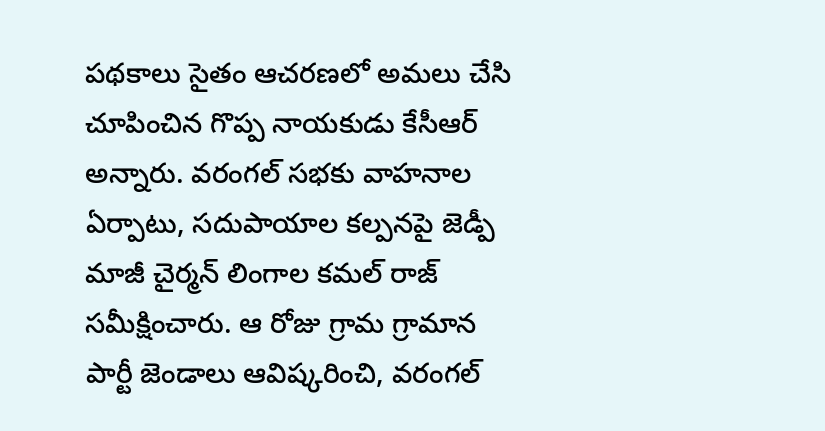పథకాలు సైతం ఆచరణలో అమలు చేసి చూపించిన గొప్ప నాయకుడు కేసీఆర్ అన్నారు. వరంగల్ సభకు వాహనాల ఏర్పాటు, సదుపాయాల కల్పనపై జెడ్పీ మాజీ చైర్మన్ లింగాల కమల్ రాజ్ సమీక్షించారు. ఆ రోజు గ్రామ గ్రామాన పార్టీ జెండాలు ఆవిష్కరించి, వరంగల్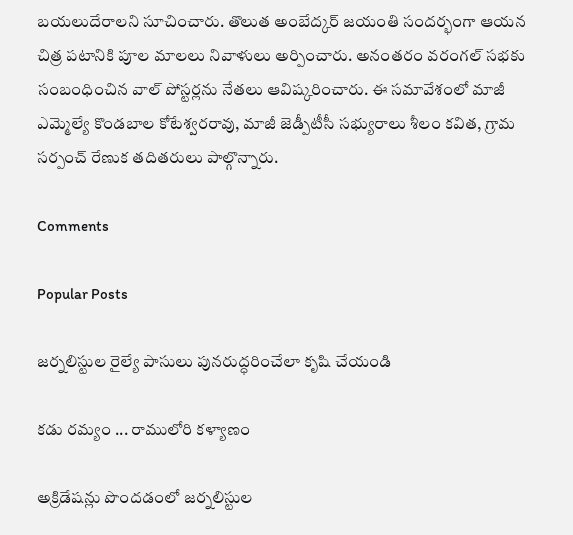బయలుదేరాలని సూచించారు. తొలుత అంబేద్కర్ జయంతి సందర్భంగా ఆయన చిత్ర పటానికి పూల మాలలు నివాళులు అర్పించారు. అనంతరం వరంగల్ సభకు సంబంధించిన వాల్ పోస్టర్లను నేతలు ఆవిష్కరించారు. ఈ సమావేశంలో మాజీ ఎమ్మెల్యే కొండబాల కోటేశ్వరరావు, మాజీ జెడ్పీటీసీ సభ్యురాలు శీలం కవిత, గ్రామ సర్పంచ్ రేణుక తదితరులు పాల్గొన్నారు.

Comments

Popular Posts

జర్నలిస్టుల రైల్యే పాసులు పునరుద్ధరించేలా కృషి చేయండి

కడు రమ్యం ... రాములోరి కళ్యాణం

అక్రిడేషన్లు పొందడంలో జర్నలిస్టుల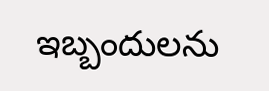ఇబ్బందులను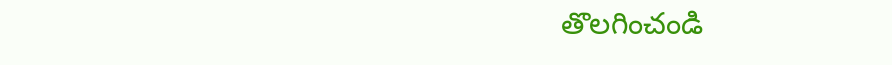తొలగించండి